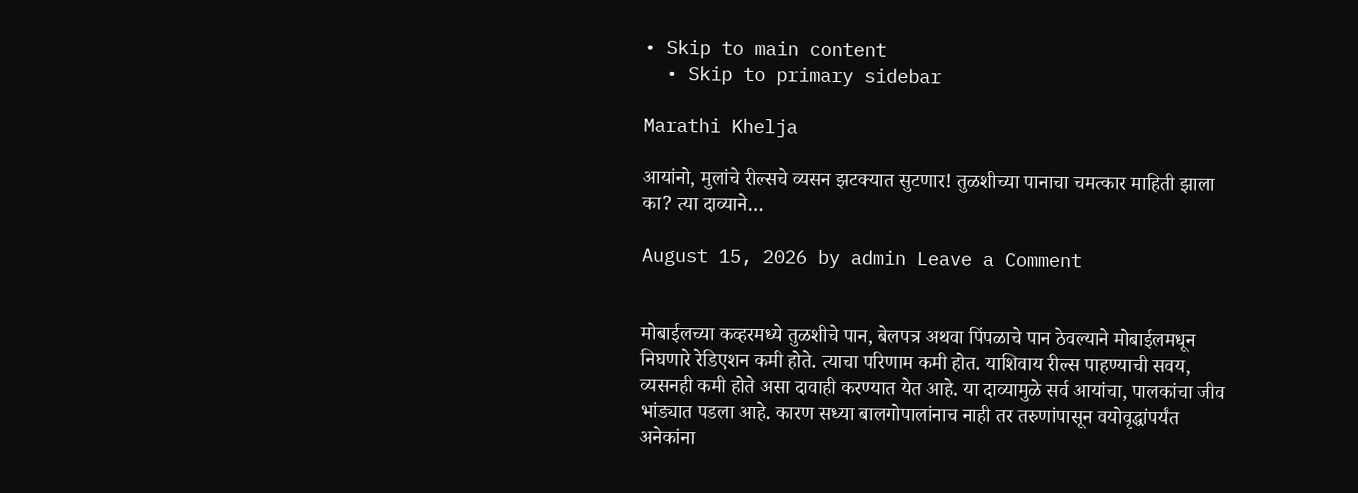• Skip to main content
  • Skip to primary sidebar

Marathi Khelja

आयांनो, मुलांचे रील्सचे व्यसन झटक्यात सुटणार! तुळशीच्या पानाचा चमत्कार माहिती झाला का? त्या दाव्याने…

August 15, 2026 by admin Leave a Comment


मोबाईलच्या कव्हरमध्ये तुळशीचे पान, बेलपत्र अथवा पिंपळाचे पान ठेवल्याने मोबाईलमधून निघणारे रेडिएशन कमी होते. त्याचा परिणाम कमी होत. याशिवाय रील्स पाहण्याची सवय, व्यसनही कमी होते असा दावाही करण्यात येत आहे. या दाव्यामुळे सर्व आयांचा, पालकांचा जीव भांड्यात पडला आहे. कारण सध्या बालगोपालांनाच नाही तर तरुणांपासून वयोवृद्धांपर्यंत अनेकांना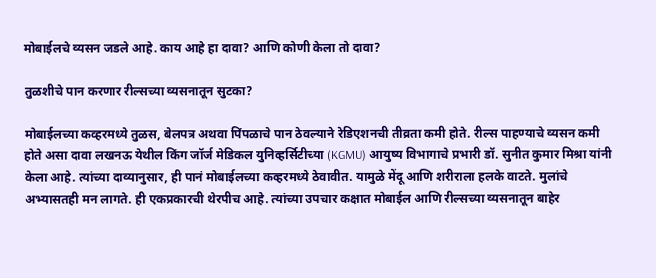मोबाईलचे व्यसन जडले आहे. काय आहे हा दावा? आणि कोणी केला तो दावा?

तुळशीचे पान करणार रील्सच्या व्यसनातून सुटका?

मोबाईलच्या कव्हरमध्ये तुळस, बेलपत्र अथवा पिंपळाचे पान ठेवल्याने रेडिएशनची तीव्रता कमी होते. रील्स पाहण्याचे व्यसन कमी होते असा दावा लखनऊ येथील किंग जॉर्ज मेडिकल युनिव्हर्सिटीच्या (KGMU) आयुष्य विभागाचे प्रभारी डॉ. सुनीत कुमार मिश्रा यांनी केला आहे. त्यांच्या दाव्यानुसार, ही पानं मोबाईलच्या कव्हरमध्ये ठेवावीत. यामुळे मेंदू आणि शरीराला हलके वाटते. मुलांचे अभ्यासतही मन लागते. ही एकप्रकारची थेरपीच आहे. त्यांच्या उपचार कक्षात मोबाईल आणि रील्सच्या व्यसनातून बाहेर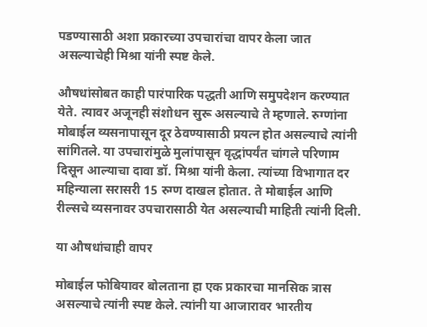पडण्यासाठी अशा प्रकारच्या उपचारांचा वापर केला जात असल्याचेही मिश्रा यांनी स्पष्ट केले.

औषधांसोबत काही पारंपारिक पद्धती आणि समुपदेशन करण्यात येते. त्यावर अजूनही संशोधन सुरू असल्याचे ते म्हणाले. रुग्णांना मोबाईल व्यसनापासून दूर ठेवण्यासाठी प्रयत्न होत असल्याचे त्यांनी सांगितले. या उपचारांमुळे मुलांपासून वृद्धांपर्यंत चांगले परिणाम दिसून आल्याचा दावा डॉ. मिश्रा यांनी केला. त्यांच्या विभागात दर महिन्याला सरासरी 15 रुग्ण दाखल होतात. ते मोबाईल आणि रील्सचे व्यसनावर उपचारासाठी येत असल्याची माहिती त्यांनी दिली.

या औषधांचाही वापर

मोबाईल फोबियावर बोलताना हा एक प्रकारचा मानसिक त्रास असल्याचे त्यांनी स्पष्ट केले. त्यांनी या आजारावर भारतीय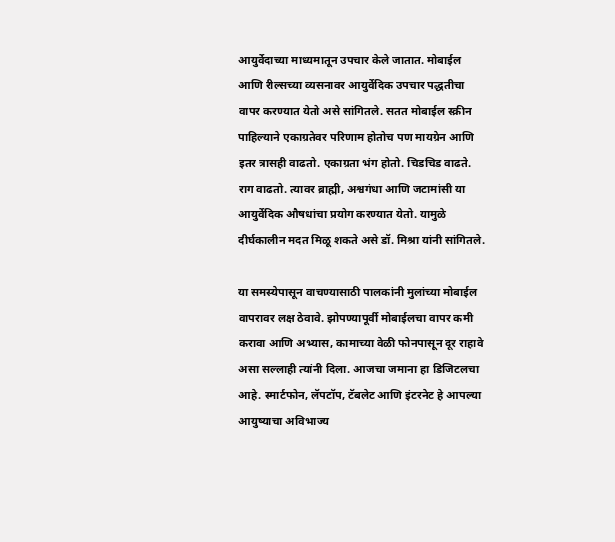आयुर्वेदाच्या माध्यमातून उपचार केले जातात. मोबाईल आणि रील्सच्या व्यसनावर आयुर्वेदिक उपचार पद्धतीचा वापर करण्यात येतो असे सांगितले. सतत मोबाईल स्क्रीन पाहिल्याने एकाग्रतेवर परिणाम होतोच पण मायग्रेन आणि इतर त्रासही वाढतो. एकाग्रता भंग होतो. चिडचिड वाढते. राग वाढतो. त्यावर ब्राह्मी, अश्वगंधा आणि जटामांसी या आयुर्वेदिक औषधांचा प्रयोग करण्यात येतो. यामुळे दीर्घकालीन मदत मिळू शकते असे डॉ. मिश्रा यांनी सांगितले.

या समस्येपासून वाचण्यासाठी पालकांनी मुलांच्या मोबाईल वापरावर लक्ष ठेवावे. झोपण्यापूर्वी मोबाईलचा वापर कमी करावा आणि अभ्यास, कामाच्या वेळी फोनपासून दूर राहावे असा सल्लाही त्यांनी दिला. आजचा जमाना हा डिजिटलचा आहे. स्मार्टफोन, लॅपटॉप, टॅबलेट आणि इंटरनेट हे आपल्या आयुष्याचा अविभाज्य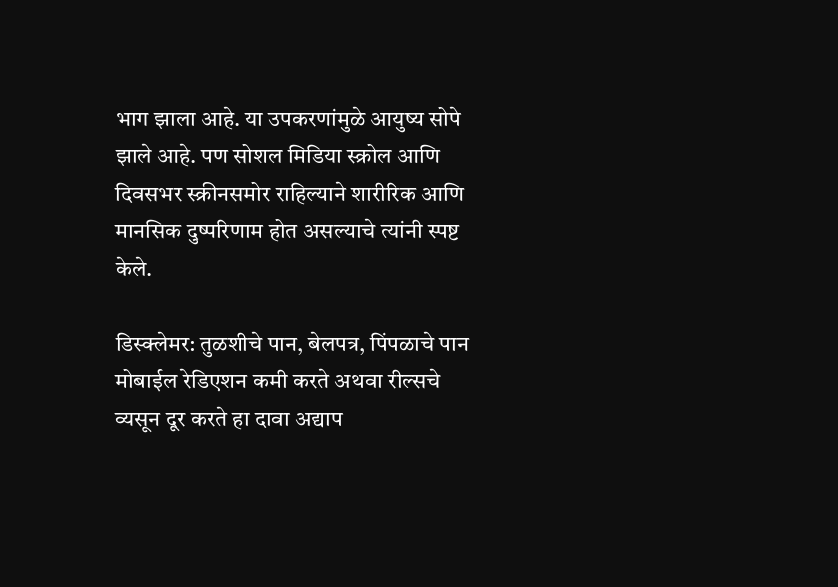भाग झाला आहे. या उपकरणांमुळे आयुष्य सोपे झाले आहे. पण सोशल मिडिया स्क्रोल आणि दिवसभर स्क्रीनसमोर राहिल्याने शारीरिक आणि मानसिक दुष्परिणाम होत असल्याचे त्यांनी स्पष्ट केले.

डिस्क्लेमर: तुळशीचे पान, बेलपत्र, पिंपळाचे पान मोबाईल रेडिएशन कमी करते अथवा रील्सचे व्यसून दूर करते हा दावा अद्याप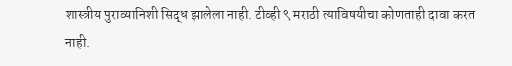शास्त्रीय पुराव्यानिशी सिद्ध झालेला नाही. टीव्ही ९ मराठी त्याविषयीचा कोणताही दावा करत नाही.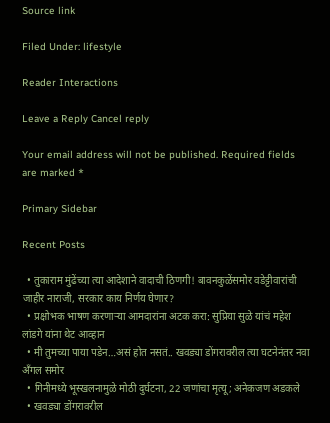Source link

Filed Under: lifestyle

Reader Interactions

Leave a Reply Cancel reply

Your email address will not be published. Required fields are marked *

Primary Sidebar

Recent Posts

  • तुकाराम मुंढेंच्या त्या आदेशाने वादाची ठिणगी! बावनकुळेंसमोर वडेट्टीवारांची जाहीर नाराजी, सरकार काय निर्णय घेणार?
  • प्रक्षोभक भाषण करणाऱ्या आमदारांना अटक करा: सुप्रिया सुळे यांचं महेश लांडगे यांना थेट आव्हान
  • मी तुमच्या पाया पडेन…असं होत नसतं.. खवड्या डोंगरावरील त्या घटनेनंतर नवा अँगल समोर
  • गिनीमध्ये भूस्खलनामुळे मोठी दुर्घटना, 22 जणांचा मृत्यू; अनेकजण अडकले
  • खवड्या डोंगरावरील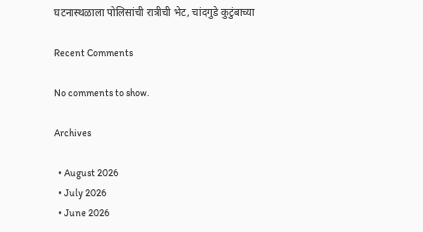घटनास्थळाला पोलिसांची रात्रीची भेट, चांदगुडे कुटुंबाच्या

Recent Comments

No comments to show.

Archives

  • August 2026
  • July 2026
  • June 2026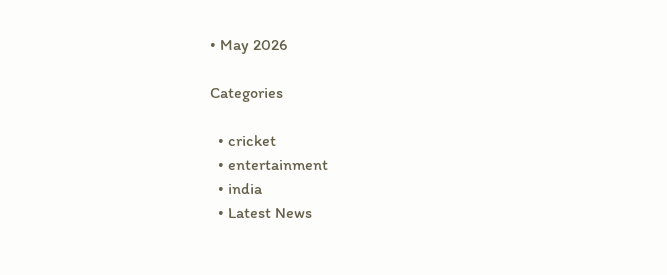• May 2026

Categories

  • cricket
  • entertainment
  • india
  • Latest News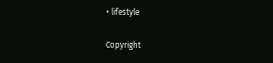• lifestyle

Copyright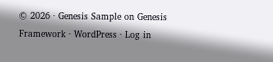© 2026 · Genesis Sample on Genesis Framework · WordPress · Log in